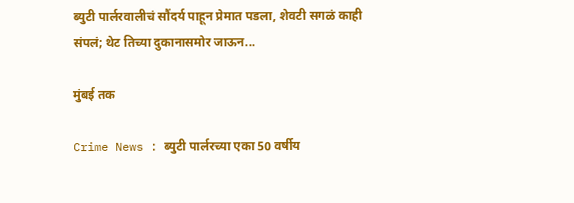ब्युटी पार्लरवालीचं सौंदर्य पाहून प्रेमात पडला, शेवटी सगळं काही संपलं; थेट तिच्या दुकानासमोर जाऊन...

मुंबई तक

Crime News : ब्युटी पार्लरच्या एका 50 वर्षीय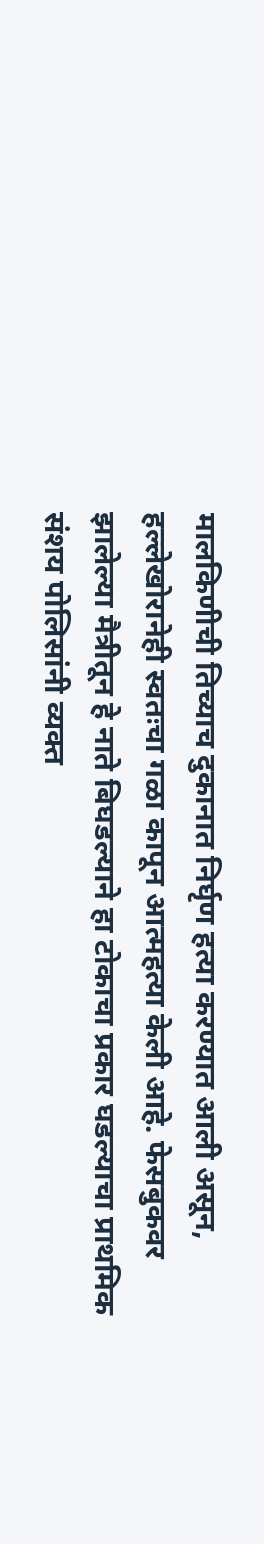मालकिणीची तिच्याच दुकानात निर्घृण हत्या करण्यात आली असून, हल्लेखोरानेही स्वतःचा गळा कापून आत्महत्या केली आहे. फेसबुकवर झालेल्या मैत्रीतून हे नाते बिघडल्याने हा टोकाचा प्रकार घडल्याचा प्राथमिक संशय पोलिसांनी व्यक्त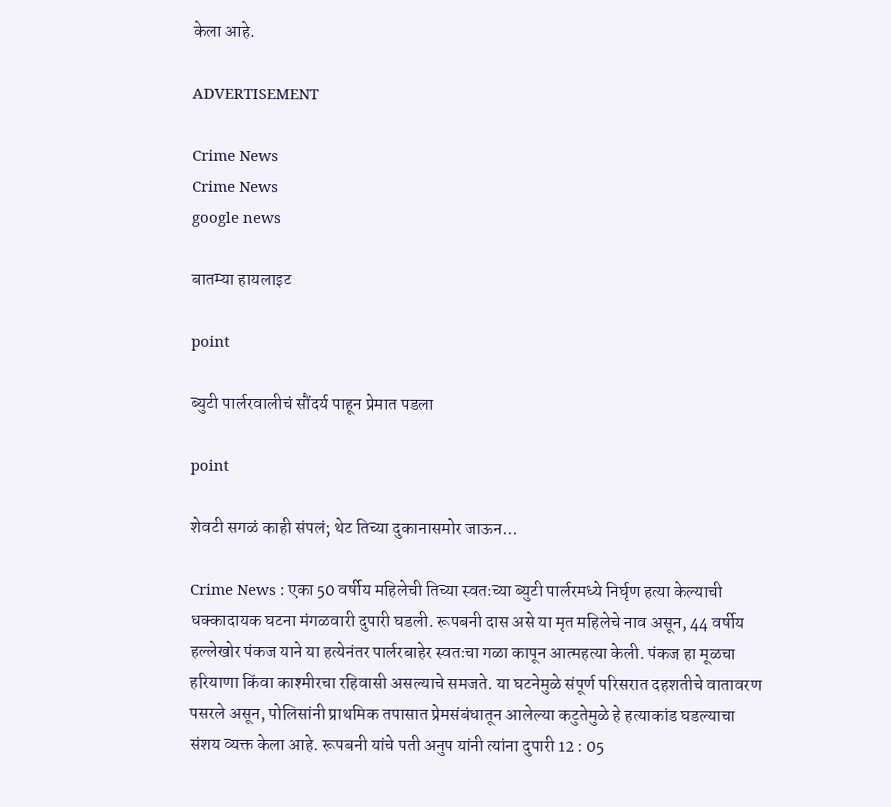केला आहे.

ADVERTISEMENT

Crime News
Crime News
google news

बातम्या हायलाइट

point

ब्युटी पार्लरवालीचं सौंदर्य पाहून प्रेमात पडला

point

शेवटी सगळं काही संपलं; थेट तिच्या दुकानासमोर जाऊन...

Crime News : एका 50 वर्षीय महिलेची तिच्या स्वतःच्या ब्युटी पार्लरमध्ये निर्घृण हत्या केल्याची धक्कादायक घटना मंगळवारी दुपारी घडली. रूपबनी दास असे या मृत महिलेचे नाव असून, 44 वर्षीय हल्लेखोर पंकज याने या हत्येनंतर पार्लरबाहेर स्वतःचा गळा कापून आत्महत्या केली. पंकज हा मूळचा हरियाणा किंवा काश्मीरचा रहिवासी असल्याचे समजते. या घटनेमुळे संपूर्ण परिसरात दहशतीचे वातावरण पसरले असून, पोलिसांनी प्राथमिक तपासात प्रेमसंबंधातून आलेल्या कटुतेमुळे हे हत्याकांड घडल्याचा संशय व्यक्त केला आहे. रूपबनी यांचे पती अनुप यांनी त्यांना दुपारी 12 : 05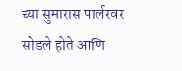च्या सुमारास पार्लरवर सोडले होते आणि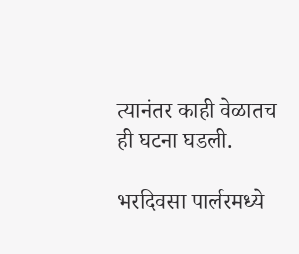त्यानंतर काही वेळातच ही घटना घडली.

भरदिवसा पार्लरमध्ये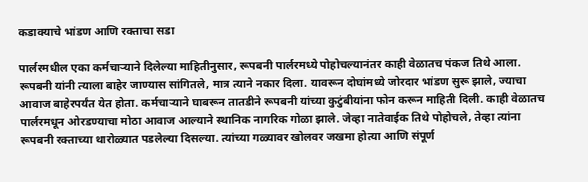कडाक्याचे भांडण आणि रक्ताचा सडा

पार्लरमधील एका कर्मचाऱ्याने दिलेल्या माहितीनुसार, रूपबनी पार्लरमध्ये पोहोचल्यानंतर काही वेळातच पंकज तिथे आला. रूपबनी यांनी त्याला बाहेर जाण्यास सांगितले, मात्र त्याने नकार दिला. यावरून दोघांमध्ये जोरदार भांडण सुरू झाले, ज्याचा आवाज बाहेरपर्यंत येत होता. कर्मचाऱ्याने घाबरून तातडीने रूपबनी यांच्या कुटुंबीयांना फोन करून माहिती दिली. काही वेळातच पार्लरमधून ओरडण्याचा मोठा आवाज आल्याने स्थानिक नागरिक गोळा झाले. जेव्हा नातेवाईक तिथे पोहोचले, तेव्हा त्यांना रूपबनी रक्ताच्या थारोळ्यात पडलेल्या दिसल्या. त्यांच्या गळ्यावर खोलवर जखमा होत्या आणि संपूर्ण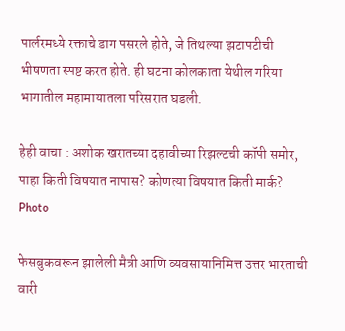पार्लरमध्ये रक्ताचे डाग पसरले होते, जे तिथल्या झटापटीची भीषणता स्पष्ट करत होते. ही घटना कोलकाता येथील गरिया भागातील महामायातला परिसरात घडली.

हेही वाचा : अशोक खरातच्या दहावीच्या रिझल्टची कॉपी समोर, पाहा किती विषयात नापास? कोणत्या विषयात किती मार्क? Photo

फेसबुकवरून झालेली मैत्री आणि व्यवसायानिमित्त उत्तर भारताची वारी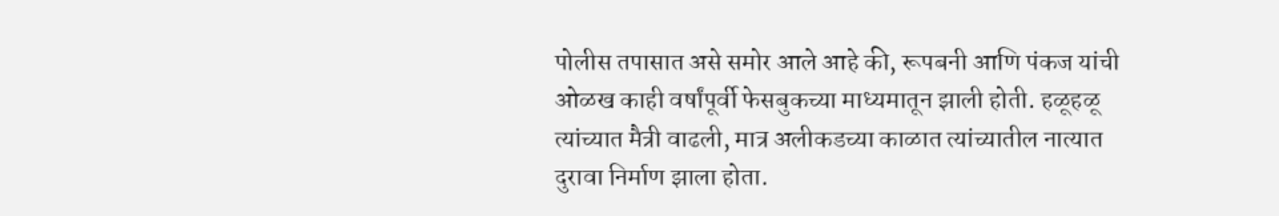पोलीस तपासात असे समोर आले आहे की, रूपबनी आणि पंकज यांची ओळख काही वर्षांपूर्वी फेसबुकच्या माध्यमातून झाली होती. हळूहळू त्यांच्यात मैत्री वाढली, मात्र अलीकडच्या काळात त्यांच्यातील नात्यात दुरावा निर्माण झाला होता.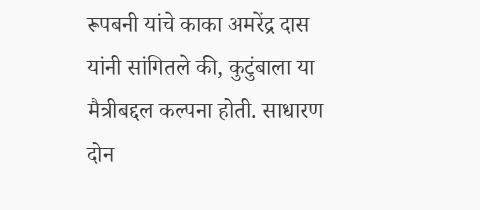रूपबनी यांचे काका अमरेंद्र दास यांनी सांगितले की, कुटुंबाला या मैत्रीबद्दल कल्पना होती. साधारण दोन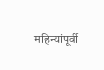महिन्यांपूर्वी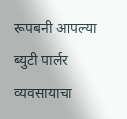रूपबनी आपल्या ब्युटी पार्लर व्यवसायाचा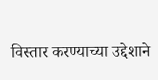विस्तार करण्याच्या उद्देशाने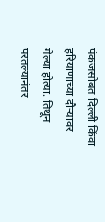पंकजसोबत दिल्ली किंवा हरियाणाच्या दौऱ्यावर गेल्या होत्या. तिथून परतल्यानंतर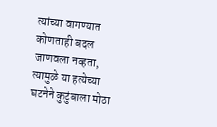त्यांच्या वागण्यात कोणताही बदल जाणवला नव्हता, त्यामुळे या हत्येच्या घटनेने कुटुंबाला मोठा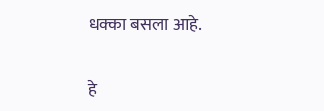धक्का बसला आहे.

हे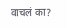वाचलं का?